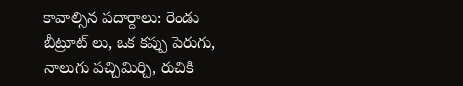కావాల్సిన పదార్దాలు: రెండు బీట్రూట్ లు, ఒక కప్పు పెరుగు, నాలుగు పచ్చిమిర్చి, రుచికి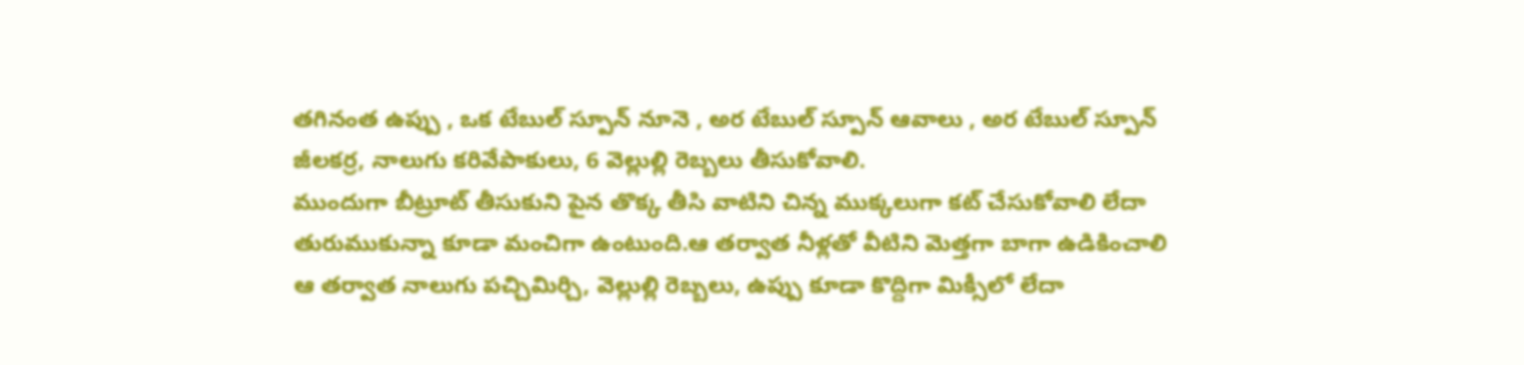తగినంత ఉప్పు , ఒక టేబుల్ స్పూన్ నూనె , అర టేబుల్ స్పూన్ ఆవాలు , అర టేబుల్ స్పూన్ జీలకర్ర, నాలుగు కరివేపాకులు, 6 వెల్లుల్లి రెబ్బలు తీసుకోవాలి.
ముందుగా బీట్రూట్ తీసుకుని పైన తొక్క తీసి వాటిని చిన్న ముక్కలుగా కట్ చేసుకోవాలి లేదా తురుముకున్నా కూడా మంచిగా ఉంటుంది.ఆ తర్వాత నీళ్లతో వీటిని మెత్తగా బాగా ఉడికించాలి
ఆ తర్వాత నాలుగు పచ్చిమిర్చి, వెల్లుల్లి రెబ్బలు, ఉప్పు కూడా కొద్దిగా మిక్సీలో లేదా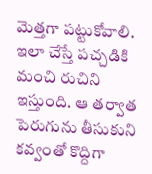మెత్తగా పట్టుకోవాలి. ఇలా చేస్తే పచ్చడికి మంచి రుచిని ఇస్తుంది. ఆ తర్వాత పెరుగును తీసుకుని కవ్వంతో కొద్దిగా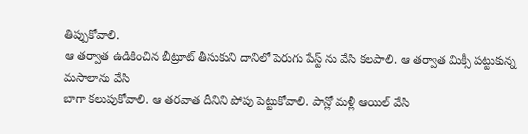తిప్పుకోవాలి.
ఆ తర్వాత ఉడికించిన బీట్రూట్ తీసుకుని దానిలో పెరుగు పేస్ట్ ను వేసి కలపాలి. ఆ తర్వాత మిక్సీ పట్టుకున్న మసాలాను వేసి
బాగా కలుపుకోవాలి. ఆ తరవాత దీనిని పోపు పెట్టుకోవాలి. పాన్లో మళ్లీ ఆయిల్ వేసి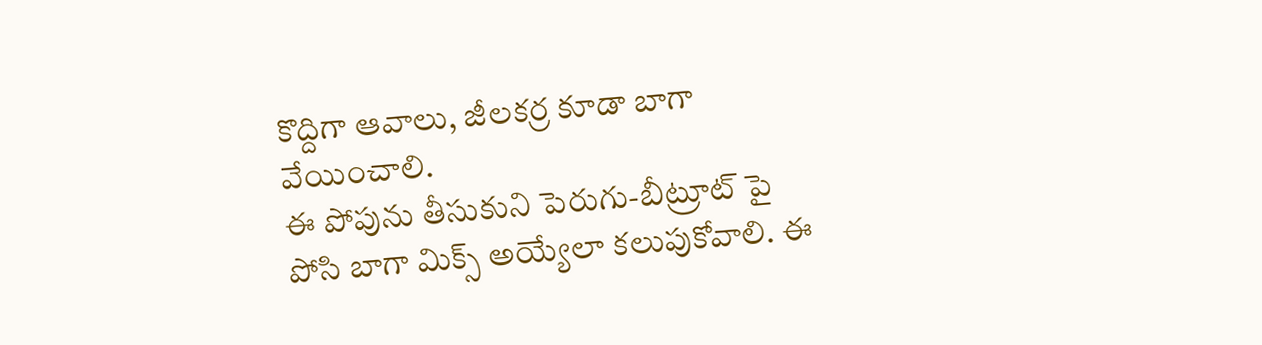కొద్దిగా ఆవాలు, జీలకర్ర కూడా బాగా వేయించాలి.
ఈ పోపును తీసుకుని పెరుగు-బీట్రూట్ పై పోసి బాగా మిక్స్ అయ్యేలా కలుపుకోవాలి. ఈ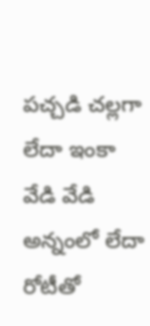పచ్చడి చల్లగా లేదా ఇంకా వేడి వేడి అన్నంలో లేదా రోటీతో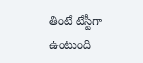తింటే టేస్టీగా ఉంటుంది